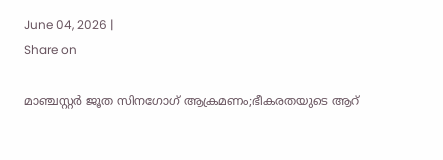June 04, 2026 |
Share on

മാഞ്ചസ്റ്റർ ജൂത സിനഗോഗ് ആക്രമണം;ഭീകരതയുടെ ആറ്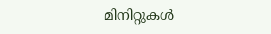മിനിറ്റുകൾ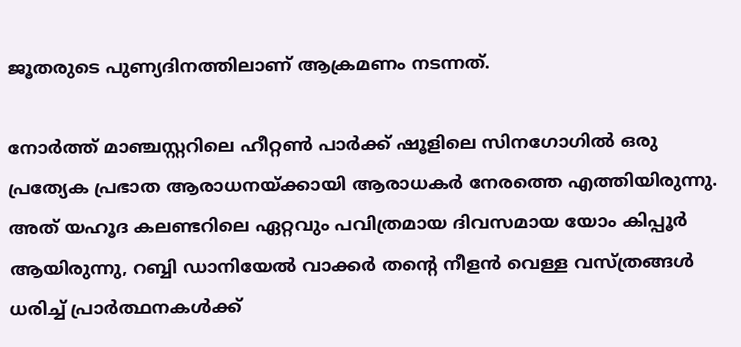ജൂതരുടെ പുണ്യദിനത്തിലാണ് ആക്രമണം നടന്നത്.

നോർത്ത് മാഞ്ചസ്റ്ററിലെ ഹീറ്റൺ പാർക്ക് ഷൂളിലെ സിനഗോഗിൽ ഒരു പ്രത്യേക പ്രഭാത ആരാധനയ്ക്കായി ആരാധകർ നേരത്തെ എത്തിയിരുന്നു. അത് യഹൂദ കലണ്ടറിലെ ഏറ്റവും പവിത്രമായ ദിവസമായ യോം കിപ്പൂർ ആയിരുന്നു, റബ്ബി ഡാനിയേൽ വാക്കർ തന്റെ നീളൻ വെള്ള വസ്ത്രങ്ങൾ ധരിച്ച് പ്രാർത്ഥനകൾക്ക്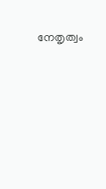നേതൃത്വം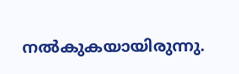നൽകുകയായിരുന്നു.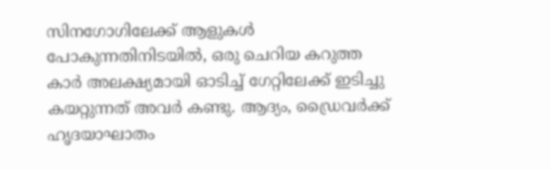സിനഗോഗിലേക്ക് ആളുകൾ പോകുന്നതിനിടയിൽ, ഒരു ചെറിയ കറുത്ത കാർ അലക്ഷ്യമായി ഓടിച്ച് ഗേറ്റിലേക്ക് ഇടിച്ചു കയറ്റുന്നത് അവർ കണ്ടു. ആദ്യം, ഡ്രൈവർക്ക് ഹൃദയാഘാതം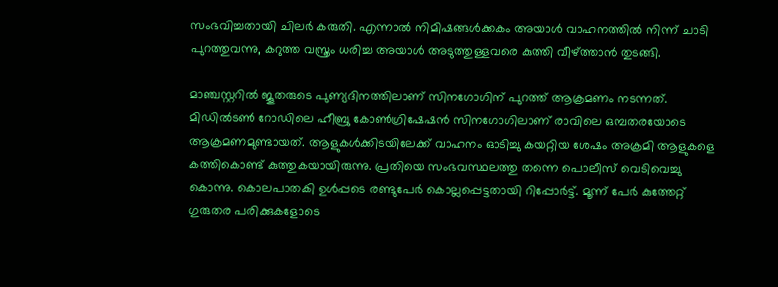സംഭവിച്ചതായി ചിലർ കരുതി. എന്നാൽ നിമിഷങ്ങൾക്കകം അയാൾ വാഹനത്തിൽ നിന്ന് ചാടി പുറത്തുവന്നു, കറുത്ത വസ്ത്രം ധരിച്ച അയാൾ അടുത്തുള്ളവരെ കുത്തി വീഴ്ത്താൻ തുടങ്ങി.

മാഞ്ചസ്റ്ററിൽ ജൂതരുടെ പുണ്യദിനത്തിലാണ് സിനഗോഗിന് പുറത്ത് ആക്രമണം നടന്നത്. മിഡിൽടൺ റോഡിലെ ഹീബ്രു കോൺഗ്രിഷേഷൻ സിനഗോഗിലാണ് രാവിലെ ഒമ്പതരയോടെ ആക്രമണമുണ്ടായത്. ആളുകൾക്കിടയിലേക്ക് വാഹനം ഓടിച്ചു കയറ്റിയ ശേഷം അക്രമി ആളുകളെ കത്തികൊണ്ട് കുത്തുകയായിരുന്നു. പ്രതിയെ സംഭവസ്ഥലത്തു തന്നെ പൊലീസ് വെടിവെച്ചു കൊന്നു. കൊലപാതകി ഉൾപ്പടെ രണ്ടുപേർ കൊല്ലപ്പെട്ടതായി റിപ്പോർട്ട്. മൂന്ന് പേർ കുത്തേറ്റ് ഗുരുതര പരിക്കുകളോടെ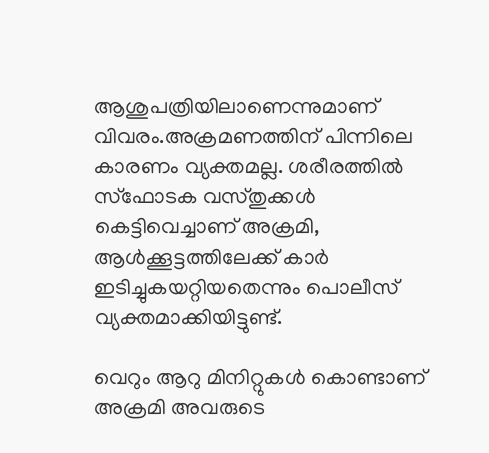ആശുപത്രിയിലാണെന്നുമാണ് വിവരം.അക്രമണത്തിന് പിന്നിലെ കാരണം വ്യക്തമല്ല. ശരീരത്തിൽ സ്ഫോടക വസ്തുക്കൾ കെട്ടിവെച്ചാണ് അക്രമി, ആൾക്കൂട്ടത്തിലേക്ക് കാർ ഇടിച്ചുകയറ്റിയതെന്നും പൊലീസ് വ്യക്തമാക്കിയിട്ടുണ്ട്.

വെറും ആറു മിനിറ്റുകൾ കൊണ്ടാണ് അക്രമി അവരുടെ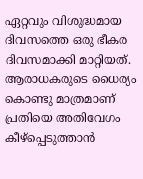ഏറ്റവും വിശുദ്ധമായ ദിവസത്തെ ഒരു ഭീകര ദിവസമാക്കി മാറ്റിയത്. ആരാധകരുടെ ധൈര്യം കൊണ്ടു മാത്രമാണ് പ്രതിയെ അതിവേഗം കീഴ്പ്പെടുത്താൻ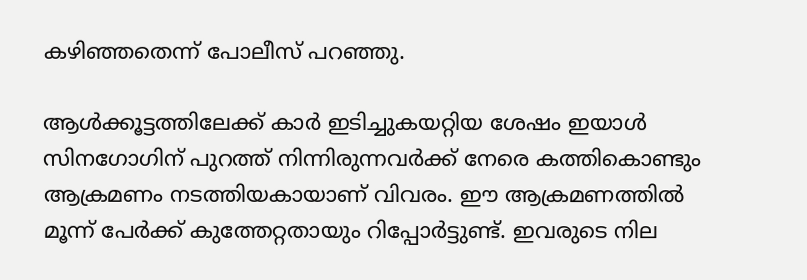കഴിഞ്ഞതെന്ന് പോലീസ് പറഞ്ഞു.

ആൾക്കൂട്ടത്തിലേക്ക് കാർ ഇടിച്ചുകയറ്റിയ ശേഷം ഇയാൾ സിനഗോഗിന് പുറത്ത് നിന്നിരുന്നവർക്ക് നേരെ കത്തികൊണ്ടും ആക്രമണം നടത്തിയകായാണ് വിവരം. ഈ ആക്രമണത്തിൽ മൂന്ന് പേർക്ക് കുത്തേറ്റതായും റിപ്പോർട്ടുണ്ട്. ഇവരുടെ നില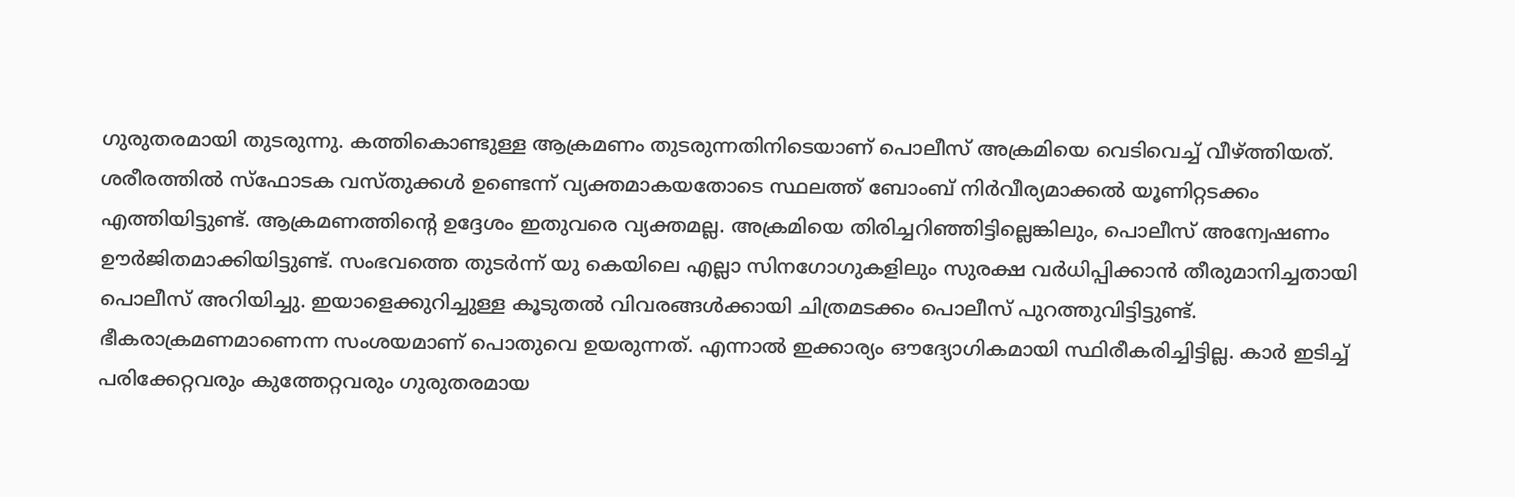ഗുരുതരമായി തുടരുന്നു. കത്തികൊണ്ടുള്ള ആക്രമണം തുടരുന്നതിനിടെയാണ് പൊലീസ് അക്രമിയെ വെടിവെച്ച് വീഴ്ത്തിയത്. ശരീരത്തിൽ സ്ഫോടക വസ്തുക്കൾ ഉണ്ടെന്ന് വ്യക്തമാകയതോടെ സ്ഥലത്ത് ബോംബ് നിർവീര്യമാക്കൽ യൂണിറ്റടക്കം എത്തിയിട്ടുണ്ട്. ആക്രമണത്തിന്റെ ഉദ്ദേശം ഇതുവരെ വ്യക്തമല്ല. അക്രമിയെ തിരിച്ചറിഞ്ഞിട്ടില്ലെങ്കിലും, പൊലീസ് അന്വേഷണം ഊർജിതമാക്കിയിട്ടുണ്ട്. സംഭവത്തെ തുടർന്ന് യു കെയിലെ എല്ലാ സിനഗോഗുകളിലും സുരക്ഷ വർധിപ്പിക്കാൻ തീരുമാനിച്ചതായി പൊലീസ് അറിയിച്ചു. ഇയാളെക്കുറിച്ചുള്ള കൂടുതൽ വിവരങ്ങൾക്കായി ചിത്രമടക്കം പൊലീസ് പുറത്തുവിട്ടിട്ടുണ്ട്. ഭീകരാക്രമണമാണെന്ന സംശയമാണ് പൊതുവെ ഉയരുന്നത്. എന്നാൽ ഇക്കാര്യം ഔദ്യോഗികമായി സ്ഥിരീകരിച്ചിട്ടില്ല. കാർ ഇടിച്ച് പരിക്കേറ്റവരും കുത്തേറ്റവരും ഗുരുതരമായ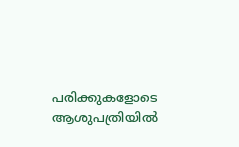പരിക്കുകളോടെ ആശുപത്രിയിൽ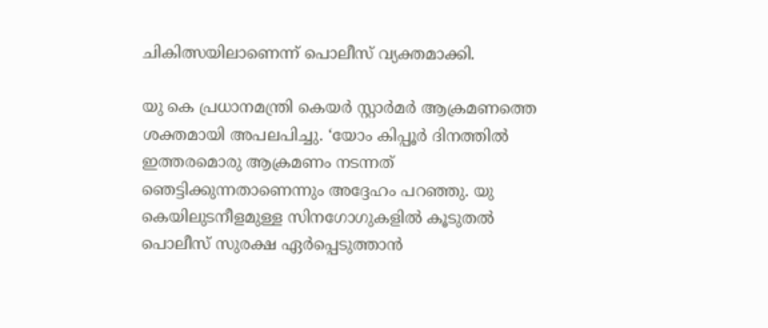ചികിത്സയിലാണെന്ന് പൊലീസ് വ്യക്തമാക്കി.

യു കെ പ്രധാനമന്ത്രി കെയർ സ്റ്റാർമർ ആക്രമണത്തെ ശക്തമായി അപലപിച്ചു. ‘യോം കിപ്പൂർ ദിനത്തിൽ ഇത്തരമൊരു ആക്രമണം നടന്നത് ഞെട്ടിക്കുന്നതാണെന്നും അദ്ദേഹം പറഞ്ഞു. യു കെയിലുടനീളമുള്ള സിനഗോഗുകളിൽ കൂടുതൽ പൊലീസ് സുരക്ഷ ഏർപ്പെടുത്താൻ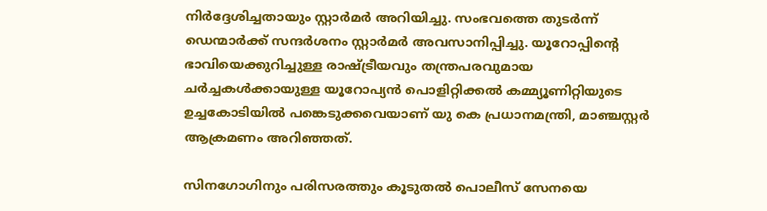നിർദ്ദേശിച്ചതായും സ്റ്റാർമർ അറിയിച്ചു. സംഭവത്തെ തുടർന്ന് ഡെന്മാർക്ക് സന്ദർശനം സ്റ്റാർമർ അവസാനിപ്പിച്ചു. യൂറോപ്പിന്റെ ഭാവിയെക്കുറിച്ചുള്ള രാഷ്ട്രീയവും തന്ത്രപരവുമായ ചർച്ചകൾക്കായുള്ള യൂറോപ്യൻ പൊളിറ്റിക്കൽ കമ്മ്യൂണിറ്റിയുടെ ഉച്ചകോടിയിൽ പങ്കെടുക്കവെയാണ് യു കെ പ്രധാനമന്ത്രി, മാഞ്ചസ്റ്റർ ആക്രമണം അറിഞ്ഞത്.

സിനഗോഗിനും പരിസരത്തും കൂടുതൽ പൊലീസ് സേനയെ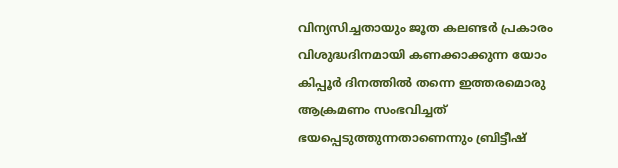വിന്യസിച്ചതായും ജൂത കലണ്ടർ പ്രകാരം വിശുദ്ധദിനമായി കണക്കാക്കുന്ന യോം കിപ്പൂർ ദിനത്തിൽ തന്നെ ഇത്തരമൊരു ആക്രമണം സംഭവിച്ചത് ഭയപ്പെടുത്തുന്നതാണെന്നും ബ്രിട്ടീഷ്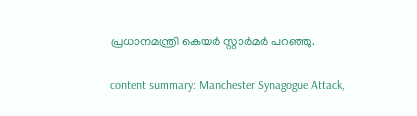പ്രധാനമന്ത്രി കെയർ സ്റ്റാർമർ പറഞ്ഞു.

content summary: Manchester Synagogue Attack,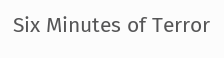Six Minutes of Terror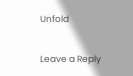Unfold

Leave a Reply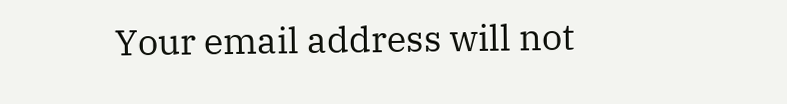Your email address will not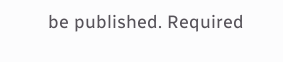be published. Required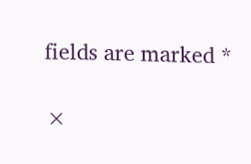fields are marked *

×